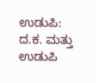ಉಡುಪಿ: ದ.ಕ. ಮತ್ತು ಉಡುಪಿ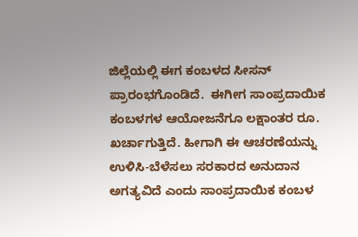ಜಿಲ್ಲೆಯಲ್ಲಿ ಈಗ ಕಂಬಳದ ಸೀಸನ್ ಪ್ರಾರಂಭಗೊಂಡಿದೆ.  ಈಗೀಗ ಸಾಂಪ್ರದಾಯಿಕ ಕಂಬಳಗಳ ಆಯೋಜನೆಗೂ ಲಕ್ಷಾಂತರ ರೂ. ಖರ್ಚಾಗುತ್ತಿದೆ. ಹೀಗಾಗಿ ಈ ಆಚರಣೆಯನ್ನು ಉಳಿಸಿ-ಬೆಳೆಸಲು ಸರಕಾರದ ಅನುದಾನ ಅಗತ್ಯವಿದೆ ಎಂದು ಸಾಂಪ್ರದಾಯಿಕ ಕಂಬಳ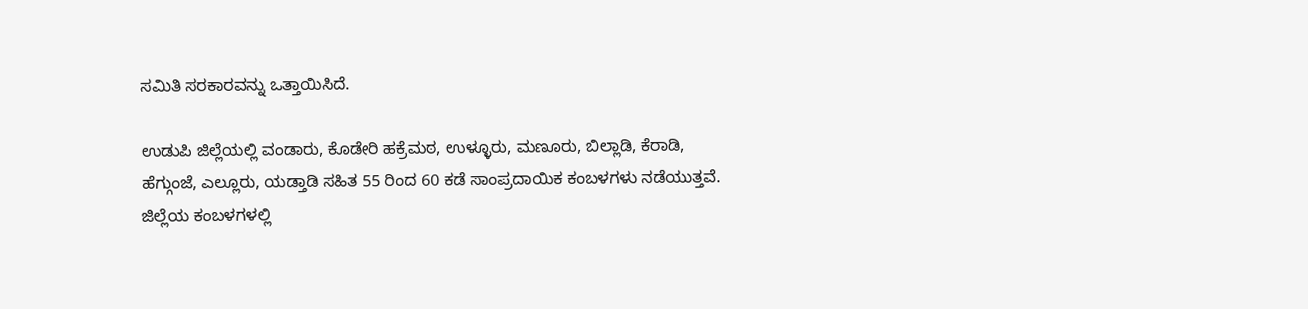ಸಮಿತಿ ಸರಕಾರವನ್ನು ಒತ್ತಾಯಿಸಿದೆ.

ಉಡುಪಿ ಜಿಲ್ಲೆಯಲ್ಲಿ ವಂಡಾರು, ಕೊಡೇರಿ ಹಕ್ರೆಮಠ, ಉಳ್ಳೂರು, ಮಣೂರು, ಬಿಲ್ಲಾಡಿ, ಕೆರಾಡಿ, ಹೆಗ್ಗುಂಜೆ, ಎಲ್ಲೂರು, ಯಡ್ತಾಡಿ ಸಹಿತ 55 ರಿಂದ 60 ಕಡೆ ಸಾಂಪ್ರದಾಯಿಕ ಕಂಬಳಗಳು ನಡೆಯುತ್ತವೆ. ಜಿಲ್ಲೆಯ ಕಂಬಳಗಳಲ್ಲಿ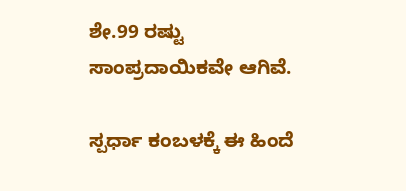ಶೇ.99 ರಷ್ಟು ಸಾಂಪ್ರದಾಯಿಕವೇ ಆಗಿವೆ.

ಸ್ಪರ್ಧಾ ಕಂಬಳಕ್ಕೆ ಈ ಹಿಂದೆ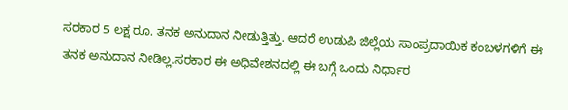ಸರಕಾರ 5 ಲಕ್ಷ ರೂ. ತನಕ ಅನುದಾನ ನೀಡುತ್ತಿತ್ತು. ಆದರೆ ಉಡುಪಿ ಜಿಲ್ಲೆಯ ಸಾಂಪ್ರದಾಯಿಕ ಕಂಬಳಗಳಿಗೆ ಈ ತನಕ ಅನುದಾನ ನೀಡಿಲ್ಲ.ಸರಕಾರ ಈ ಅಧಿವೇಶನದಲ್ಲಿ ಈ ಬಗ್ಗೆ ಒಂದು ನಿರ್ಧಾರ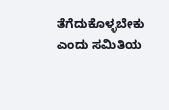ತೆಗೆದುಕೊಳ್ಳಬೇಕು ಎಂದು ಸಮಿತಿಯ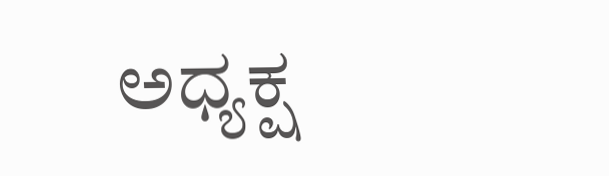ಅಧ್ಯಕ್ಷ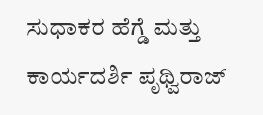ಸುಧಾಕರ ಹೆಗ್ಡೆ ಮತ್ತು ಕಾರ್ಯದರ್ಶಿ ಪೃಥ್ವಿರಾಜ್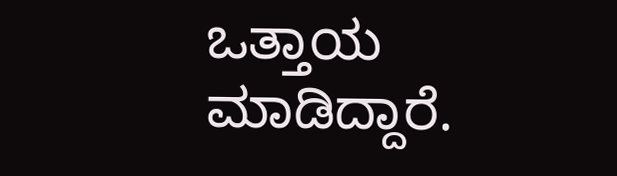ಒತ್ತಾಯ ಮಾಡಿದ್ದಾರೆ.